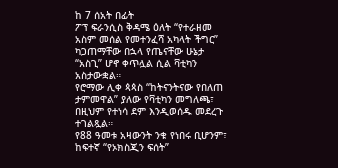ከ 7 ሰአት በፊት
ፖፕ ፍራንሲስ ቅዳሜ ዕለት “የተራዘመ አስም መሰል የመተንፈሻ አካላት ችግር” ካጋጠማቸው በኋላ የጤናቸው ሁኔታ “አስጊ” ሆኖ ቀጥሏል ሲል ቫቲካን አስታውቋል።
የሮማው ሊቀ ጳጳስ “ከትናንትናው የበለጠ ታምመዋል” ያለው የቫቲካን መግለጫ፣ በዚህም የተነሳ ደም እንዲወሰዱ መደረጉ ተገልጿል።
የ88 ዓመቱ አዛውንት ንቁ የነበሩ ቢሆንም፣ ከፍተኛ “የኦክስጂን ፍሰት”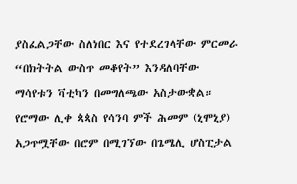ያስፈልጋቸው ስለነበር እና የተደረገላቸው ምርመራ “በክትትል ውስጥ መቆየት” እንዳለባቸው ማሳየቱን ቫቲካን በመግለጫው አስታውቋል።
የሮማው ሊቀ ጳጳስ የሳንባ ምች ሕመም (ኒሞኒያ) አጋጥሟቸው በሮም በሚገኘው በጌሜሊ ሆስፒታል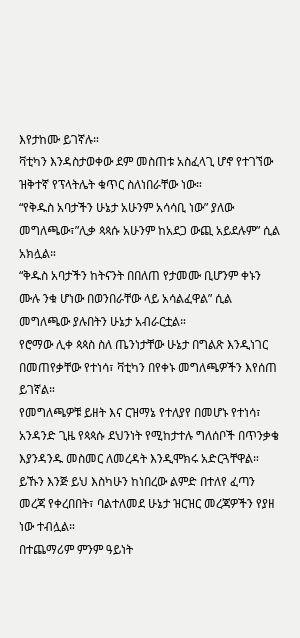እየታከሙ ይገኛሉ።
ቫቲካን እንዳስታወቀው ደም መስጠቱ አስፈላጊ ሆኖ የተገኘው ዝቅተኛ የፕላትሌት ቁጥር ስለነበራቸው ነው።
“የቅዱስ አባታችን ሁኔታ አሁንም አሳሳቢ ነው” ያለው መግለጫው፣”ሊቃ ጳጳሱ አሁንም ከአደጋ ውጪ አይደሉም” ሲል አክሏል።
“ቅዱስ አባታችን ከትናንት በበለጠ የታመሙ ቢሆንም ቀኑን ሙሉ ንቁ ሆነው በወንበራቸው ላይ አሳልፈዋል” ሲል መግለጫው ያሉበትን ሁኔታ አብራርቷል።
የሮማው ሊቀ ጳጳስ ስለ ጤንነታቸው ሁኔታ በግልጽ እንዲነገር በመጠየቃቸው የተነሳ፣ ቫቲካን በየቀኑ መግለጫዎችን እየሰጠ ይገኛል።
የመግለጫዎቹ ይዘት እና ርዝማኔ የተለያየ በመሆኑ የተነሳ፣ አንዳንድ ጊዜ የጳጳሱ ደህንነት የሚከታተሉ ግለሰቦች በጥንቃቄ እያንዳንዱ መስመር ለመረዳት እንዲሞክሩ አድርጓቸዋል።
ይኹን እንጅ ይህ እስካሁን ከነበረው ልምድ በተለየ ፈጣን መረጃ የቀረበበት፣ ባልተለመደ ሁኔታ ዝርዝር መረጃዎችን የያዘ ነው ተብሏል።
በተጨማሪም ምንም ዓይነት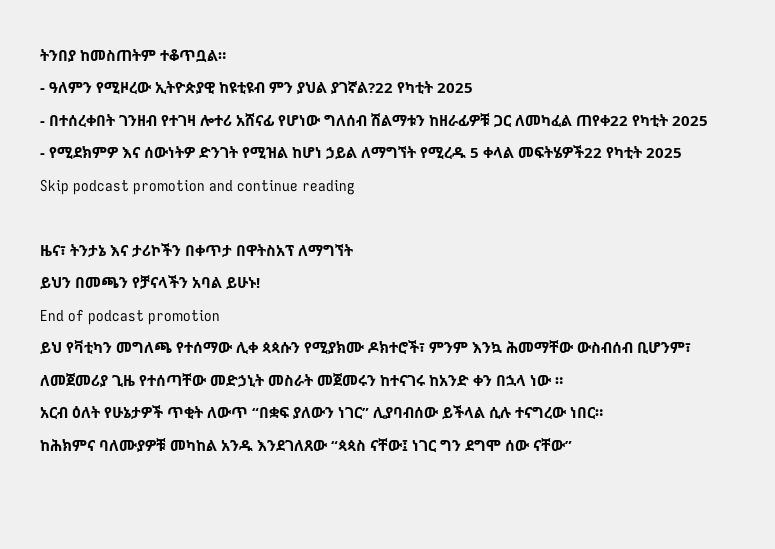ትንበያ ከመስጠትም ተቆጥቧል።
- ዓለምን የሚዞረው ኢትዮጵያዊ ከዩቲዩብ ምን ያህል ያገኛል?22 የካቲት 2025
- በተሰረቀበት ገንዘብ የተገዛ ሎተሪ አሸናፊ የሆነው ግለሰብ ሽልማቱን ከዘራፊዎቹ ጋር ለመካፈል ጠየቀ22 የካቲት 2025
- የሚደክምዎ እና ሰውነትዎ ድንገት የሚዝል ከሆነ ኃይል ለማግኘት የሚረዱ 5 ቀላል መፍትሄዎች22 የካቲት 2025
Skip podcast promotion and continue reading

ዜና፣ ትንታኔ እና ታሪኮችን በቀጥታ በዋትስአፕ ለማግኘት
ይህን በመጫን የቻናላችን አባል ይሁኑ!
End of podcast promotion
ይህ የቫቲካን መግለጫ የተሰማው ሊቀ ጳጳሱን የሚያክሙ ዶክተሮች፣ ምንም እንኳ ሕመማቸው ውስብሰብ ቢሆንም፣ ለመጀመሪያ ጊዜ የተሰጣቸው መድኃኒት መስራት መጀመሩን ከተናገሩ ከአንድ ቀን በኋላ ነው ።
አርብ ዕለት የሁኔታዎች ጥቂት ለውጥ “በቋፍ ያለውን ነገር” ሊያባብሰው ይችላል ሲሉ ተናግረው ነበር።
ከሕክምና ባለሙያዎቹ መካከል አንዱ እንደገለጸው “ጳጳስ ናቸው፤ ነገር ግን ደግሞ ሰው ናቸው”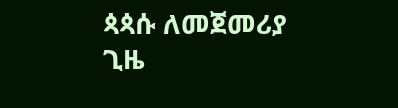ጳጳሱ ለመጀመሪያ ጊዜ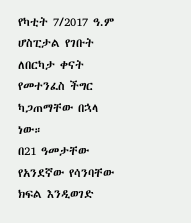የካቲት 7/2017 ዓ.ም ሆስፒታል የገቡት ለበርካታ ቀናት የመተንፈስ ችግር ካጋጠማቸው በኋላ ነው።
በ21 ዓመታቸው የአንደኛው የሳንባቸው ክፍል እንዲወገድ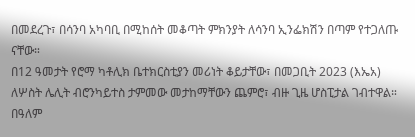በመደረጉ፣ በሳንባ አካባቢ በሚከሰት መቆጣት ምክንያት ለሳንባ ኢንፌክሽን በጣም የተጋለጡ ናቸው።
በ12 ዓመታት የሮማ ካቶሊክ ቤተክርስቲያን መሪነት ቆይታቸው፣ በመጋቢት 2023 (እኤአ) ለሦስት ሌሊት ብሮንካይተስ ታምመው መታከማቸውን ጨምሮ፣ ብዙ ጊዜ ሆስፒታል ገብተዋል።
በዓለም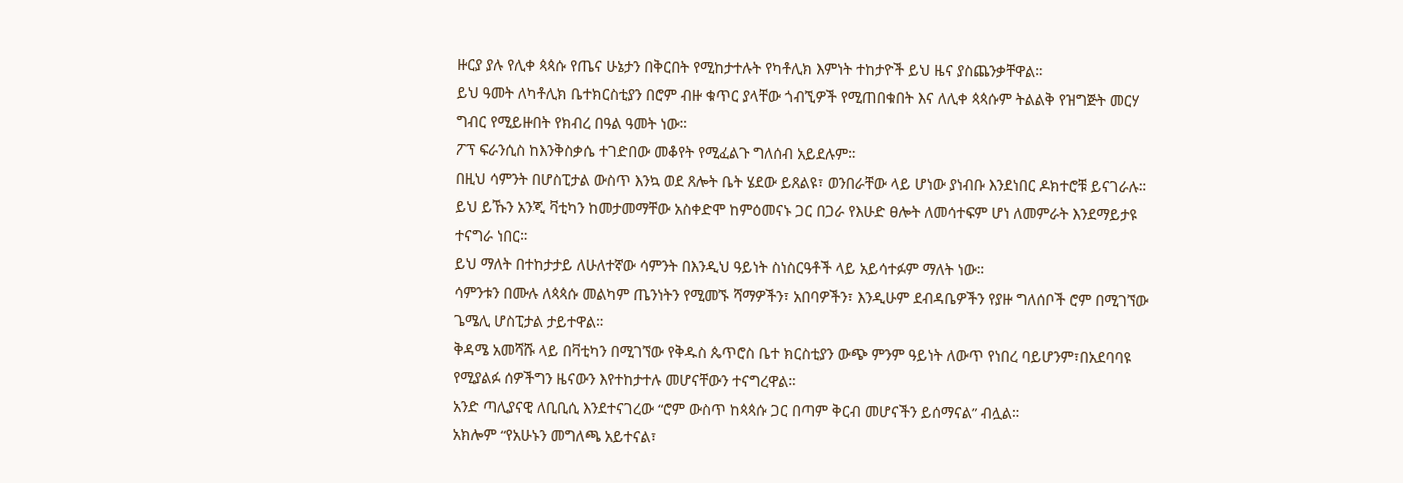ዙርያ ያሉ የሊቀ ጳጳሱ የጤና ሁኔታን በቅርበት የሚከታተሉት የካቶሊክ እምነት ተከታዮች ይህ ዜና ያስጨንቃቸዋል።
ይህ ዓመት ለካቶሊክ ቤተክርስቲያን በሮም ብዙ ቁጥር ያላቸው ጎብኚዎች የሚጠበቁበት እና ለሊቀ ጳጳሱም ትልልቅ የዝግጅት መርሃ ግብር የሚይዙበት የክብረ በዓል ዓመት ነው።
ፖፕ ፍራንሲስ ከእንቅስቃሴ ተገድበው መቆየት የሚፈልጉ ግለሰብ አይደሉም።
በዚህ ሳምንት በሆስፒታል ውስጥ እንኳ ወደ ጸሎት ቤት ሄደው ይጸልዩ፣ ወንበራቸው ላይ ሆነው ያነብቡ እንደነበር ዶክተሮቹ ይናገራሉ።
ይህ ይኹን አንጂ ቫቲካን ከመታመማቸው አስቀድሞ ከምዕመናኑ ጋር በጋራ የእሁድ ፀሎት ለመሳተፍም ሆነ ለመምራት እንደማይታዩ ተናግራ ነበር።
ይህ ማለት በተከታታይ ለሁለተኛው ሳምንት በእንዲህ ዓይነት ስነስርዓቶች ላይ አይሳተፉም ማለት ነው።
ሳምንቱን በሙሉ ለጳጳሱ መልካም ጤንነትን የሚመኙ ሻማዎችን፣ አበባዎችን፣ እንዲሁም ደብዳቤዎችን የያዙ ግለሰቦች ሮም በሚገኘው ጌሜሊ ሆስፒታል ታይተዋል።
ቅዳሜ አመሻሹ ላይ በቫቲካን በሚገኘው የቅዱስ ጴጥሮስ ቤተ ክርስቲያን ውጭ ምንም ዓይነት ለውጥ የነበረ ባይሆንም፣በአደባባዩ የሚያልፉ ሰዎችግን ዜናውን እየተከታተሉ መሆናቸውን ተናግረዋል።
አንድ ጣሊያናዊ ለቢቢሲ እንደተናገረው “ሮም ውስጥ ከጳጳሱ ጋር በጣም ቅርብ መሆናችን ይሰማናል” ብሏል።
አክሎም “የአሁኑን መግለጫ አይተናል፣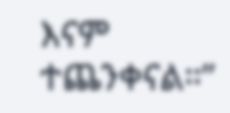እናም ተጨንቀናል።”